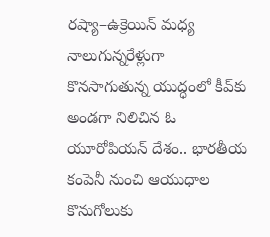రష్యా–ఉక్రెయిన్ మధ్య నాలుగున్నరేళ్లుగా కొనసాగుతున్న యుద్ధంలో కీవ్‌కు అండగా నిలిచిన ఓ యూరోపియన్ దేశం.. భారతీయ కంపెనీ నుంచి ఆయుధాల కొనుగోలుకు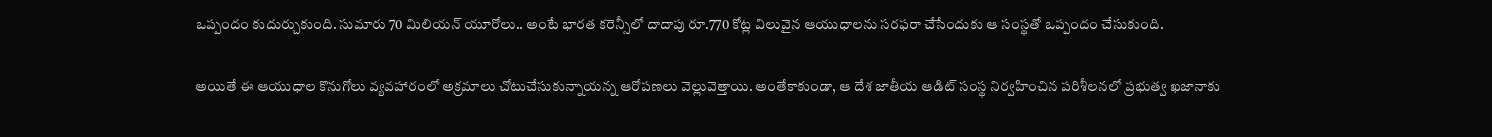ఒప్పందం కుదుర్చుకుంది. సుమారు 70 మిలియన్ యూరోలు.. అంటే భారత కరెన్సీలో దాదాపు రూ.770 కోట్ల విలువైన ఆయుధాలను సరఫరా చేసేందుకు ఆ సంస్థతో ఒప్పందం చేసుకుంది.

అయితే ఈ ఆయుధాల కొనుగోలు వ్యవహారంలో అక్రమాలు చోటుచేసుకున్నాయన్న ఆరోపణలు వెల్లువెత్తాయి. అంతేకాకుండా, ఆ దేశ జాతీయ ఆడిట్ సంస్థ నిర్వహించిన పరిశీలనలో ప్రభుత్వ ఖజానాకు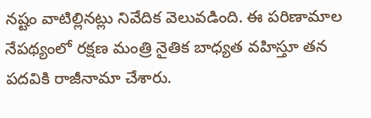నష్టం వాటిల్లినట్లు నివేదిక వెలువడింది. ఈ పరిణామాల నేపథ్యంలో రక్షణ మంత్రి నైతిక బాధ్యత వహిస్తూ తన పదవికి రాజీనామా చేశారు.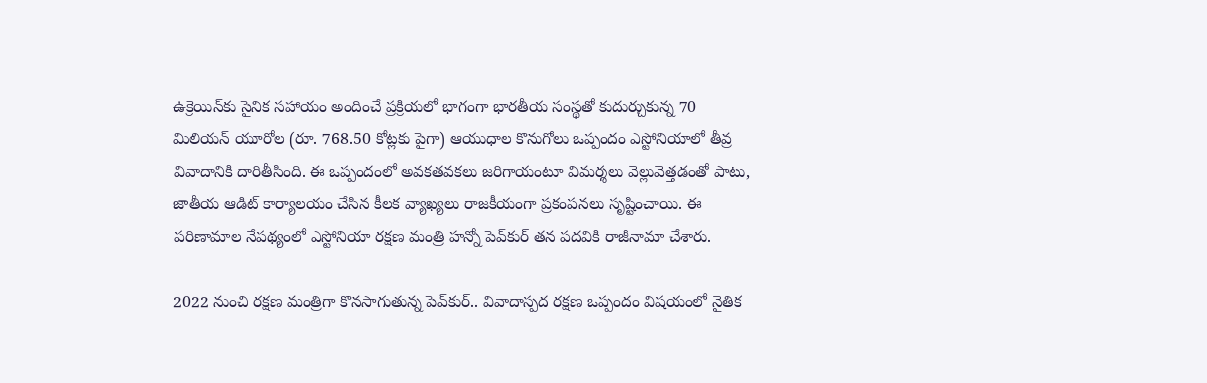ఉక్రెయిన్‌కు సైనిక సహాయం అందించే ప్రక్రియలో భాగంగా భారతీయ సంస్థతో కుదుర్చుకున్న 70 మిలియన్ యూరోల (రూ. 768.50 కోట్లకు పైగా) ఆయుధాల కొనుగోలు ఒప్పందం ఎస్టోనియాలో తీవ్ర వివాదానికి దారితీసింది. ఈ ఒప్పందంలో అవకతవకలు జరిగాయంటూ విమర్శలు వెల్లువెత్తడంతో పాటు, జాతీయ ఆడిట్ కార్యాలయం చేసిన కీలక వ్యాఖ్యలు రాజకీయంగా ప్రకంపనలు సృష్టించాయి. ఈ పరిణామాల నేపథ్యంలో ఎస్టోనియా రక్షణ మంత్రి హన్నో పెవ్‌కుర్ తన పదవికి రాజీనామా చేశారు.

2022 నుంచి రక్షణ మంత్రిగా కొనసాగుతున్న పెవ్‌కుర్.. వివాదాస్పద రక్షణ ఒప్పందం విషయంలో నైతిక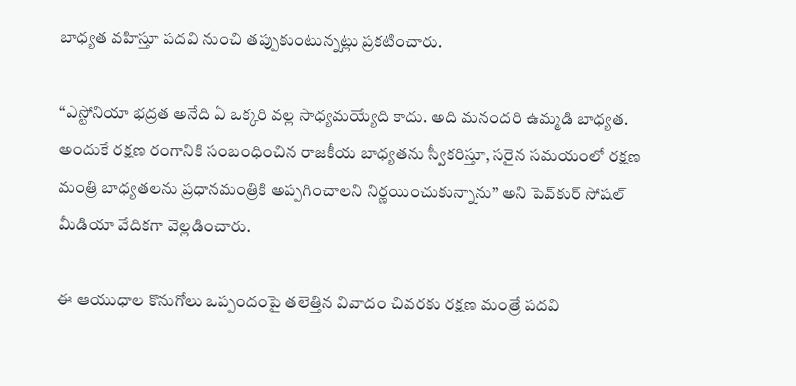బాధ్యత వహిస్తూ పదవి నుంచి తప్పుకుంటున్నట్లు ప్రకటించారు.

‘‘ఎస్టోనియా భద్రత అనేది ఏ ఒక్కరి వల్ల సాధ్యమయ్యేది కాదు. అది మనందరి ఉమ్మడి బాధ్యత. అందుకే రక్షణ రంగానికి సంబంధించిన రాజకీయ బాధ్యతను స్వీకరిస్తూ, సరైన సమయంలో రక్షణ మంత్రి బాధ్యతలను ప్రధానమంత్రికి అప్పగించాలని నిర్ణయించుకున్నాను’’ అని పెవ్‌కుర్ సోషల్ మీడియా వేదికగా వెల్లడించారు.

ఈ ఆయుధాల కొనుగోలు ఒప్పందంపై తలెత్తిన వివాదం చివరకు రక్షణ మంత్రే పదవి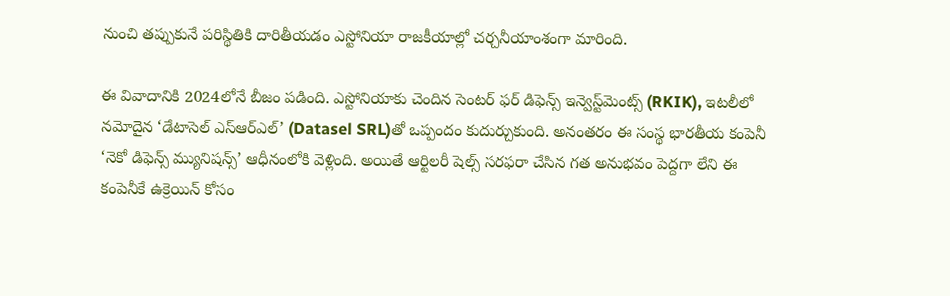నుంచి తప్పుకునే పరిస్థితికి దారితీయడం ఎస్టోనియా రాజకీయాల్లో చర్చనీయాంశంగా మారింది.

ఈ వివాదానికి 2024లోనే బీజం పడింది. ఎస్టోనియాకు చెందిన సెంటర్ ఫర్ డిఫెన్స్ ఇన్వెస్ట్‌మెంట్స్ (RKIK), ఇటలీలో నమోదైన ‘డేటాసెల్ ఎస్‌ఆర్‌ఎల్’ (Datasel SRL)తో ఒప్పందం కుదుర్చుకుంది. అనంతరం ఈ సంస్థ భారతీయ కంపెనీ ‘నెకో డిఫెన్స్ మ్యునిషన్స్’ ఆధీనంలోకి వెళ్లింది. అయితే ఆర్టిలరీ షెల్స్ సరఫరా చేసిన గత అనుభవం పెద్దగా లేని ఈ కంపెనీకే ఉక్రెయిన్ కోసం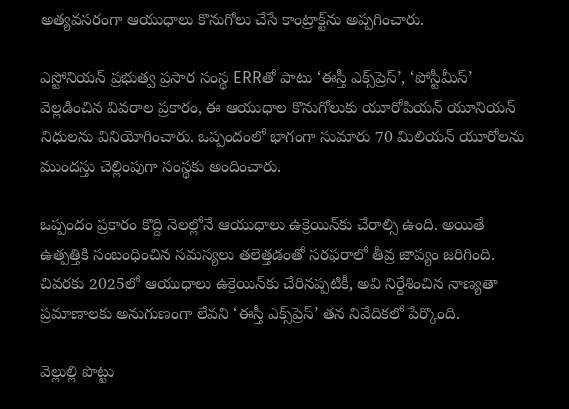అత్యవసరంగా ఆయుధాలు కొనుగోలు చేసే కాంట్రాక్ట్‌ను అప్పగించారు.

ఎస్టోనియన్ ప్రభుత్వ ప్రసార సంస్థ ERRతో పాటు ‘ఈస్తీ ఎక్స్‌ప్రెస్’, ‘పోస్టీమీస్’ వెల్లడించిన వివరాల ప్రకారం, ఈ ఆయుధాల కొనుగోలుకు యూరోపియన్ యూనియన్ నిధులను వినియోగించారు. ఒప్పందంలో భాగంగా సుమారు 70 మిలియన్ యూరోలను ముందస్తు చెల్లింపుగా సంస్థకు అందించారు.

ఒప్పందం ప్రకారం కొద్ది నెలల్లోనే ఆయుధాలు ఉక్రెయిన్‌కు చేరాల్సి ఉంది. అయితే ఉత్పత్తికి సంబంధించిన సమస్యలు తలెత్తడంతో సరఫరాలో తీవ్ర జాప్యం జరిగింది. చివరకు 2025లో ఆయుధాలు ఉక్రెయిన్‌కు చేరినప్పటికీ, అవి నిర్దేశించిన నాణ్యతా ప్రమాణాలకు అనుగుణంగా లేవని ‘ఈస్తీ ఎక్స్‌ప్రెస్’ తన నివేదికలో పేర్కొంది.

వెల్లుల్లి పొట్టు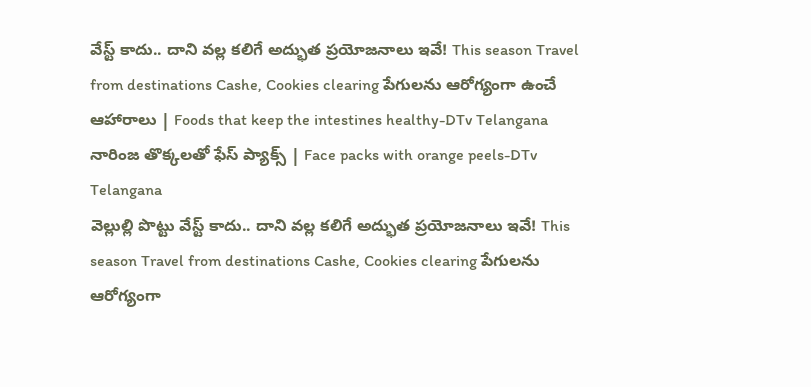వేస్ట్ కాదు.. దాని వల్ల కలిగే అద్భుత ప్రయోజనాలు ఇవే! This season Travel from destinations Cashe, Cookies clearing పేగులను ఆరోగ్యంగా ఉంచే ఆహారాలు | Foods that keep the intestines healthy-DTv Telangana నారింజ తొక్కలతో ఫేస్ ప్యాక్స్ | Face packs with orange peels-DTv Telangana
వెల్లుల్లి పొట్టు వేస్ట్ కాదు.. దాని వల్ల కలిగే అద్భుత ప్రయోజనాలు ఇవే! This season Travel from destinations Cashe, Cookies clearing పేగులను ఆరోగ్యంగా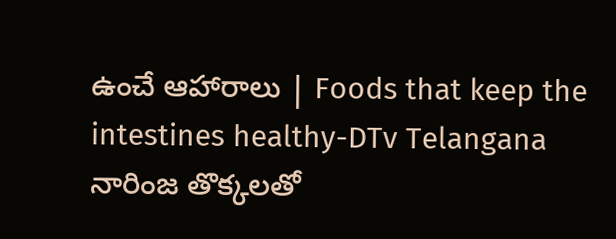ఉంచే ఆహారాలు | Foods that keep the intestines healthy-DTv Telangana నారింజ తొక్కలతో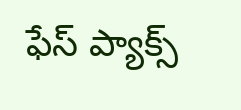ఫేస్ ప్యాక్స్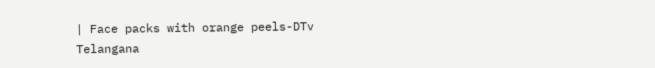| Face packs with orange peels-DTv Telangana